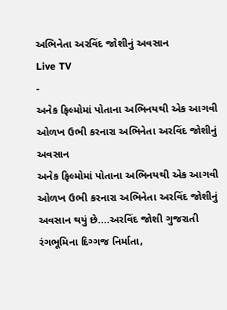અભિનેતા અરવિંદ જોશીનું અવસાન
Live TV
-
અનેક ફિલ્મોમાં પોતાના અભિનયથી એક આગવી ઓળખ ઉભી કરનારા અભિનેતા અરવિંદ જોશીનું અવસાન
અનેક ફિલ્મોમાં પોતાના અભિનયથી એક આગવી ઓળખ ઉભી કરનારા અભિનેતા અરવિંદ જોશીનું અવસાન થયું છે....અરવિંદ જોશી ગુજરાતી રંગભૂમિના દિગ્ગજ નિર્માતા,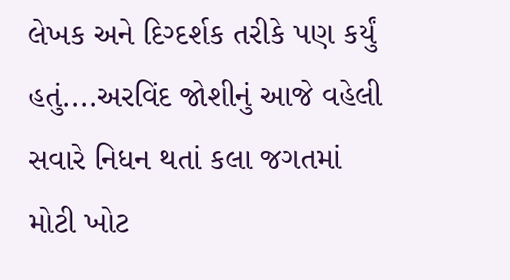લેખક અને દિગ્દર્શક તરીકે પણ કર્યું હતું....અરવિંદ જોશીનું આજે વહેલી સવારે નિધન થતાં કલા જગતમાં મોટી ખોટ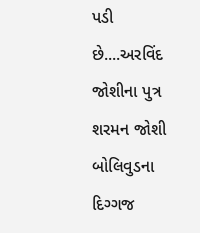પડી છે....અરવિંદ જોશીના પુત્ર શરમન જોશી બોલિવુડના દિગ્ગજ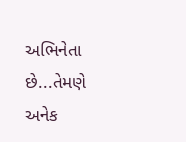અભિનેતા છે...તેમણે અનેક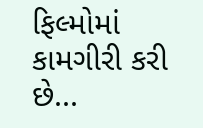ફિલ્મોમાં કામગીરી કરી છે...